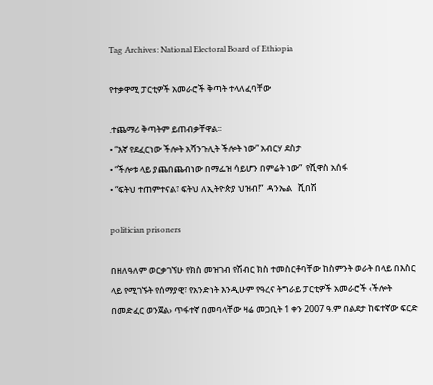Tag Archives: National Electoral Board of Ethiopia

የተቃዋሚ ፓርቲዎች አመራሮች ቅጣት ተላለፈባቸው

᎐ተጨማሪ ቅጣትም ይጠብቃቸዋል፡፡
• “እኛ የደፈርነው ችሎት አሻንጉሊት ችሎት ነው” አብርሃ ደስታ
• “ችሎቱ ላይ ያጨበጨብነው በማፌዝ ሳይሆን በምሬት ነው”  የሺዋስ አሰፋ
• “ፍትህ ተጠምተናል፣ ፍትህ ለኢትዮጵያ ህዝብ!”  ዳንኤል   ሺበሽ

politician prisoners

በዘለዓለም ወርቃገኘሁ የክስ መዝገብ የሽብር ክስ ተመስርቶባቸው ከስምንት ወራት በላይ በእስር ላይ የሚገኙት የሰማያዊ፣ የአንድነት እንዲሁም የዓረና ትግራይ ፓርቲዎች አመራሮች ‹ችሎት በመድፈር ወንጀል› ጥፋተኛ በመባላቸው ዛሬ መጋቢት 1 ቀን 2007 ዓ.ም በልደታ ከፍተኛው ፍርድ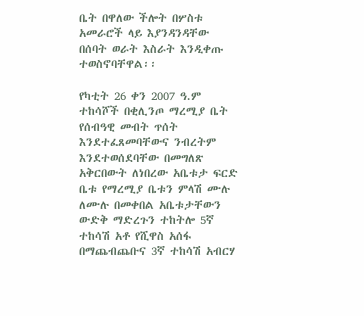ቤት በዋለው ችሎት በሦስቱ አመራሮች ላይ እያንዳንዳቸው በሰባት ወራት እስራት እንዲቀጡ ተወስኖባቸዋል፡፡

የካቲት 26 ቀን 2007 ዓ.ም ተከሳሾች በቂሊንጦ ማረሚያ ቤት የሰብዓዊ መብት ጥሰት እንደተፈጸመባቸውና ንብረትም እንደተወሰደባቸው በመግለጽ አቅርበውት ለነበረው አቤቱታ ፍርድ ቤቱ የማረሚያ ቤቱን ምላሽ ሙሉ ለሙሉ በመቀበል አቤቱታቸውን ውድቅ ማድረጉን ተከትሎ 5ኛ ተከሳሽ አቶ የሺዋስ አሰፋ በማጨብጨቡና 3ኛ ተከሳሽ አብርሃ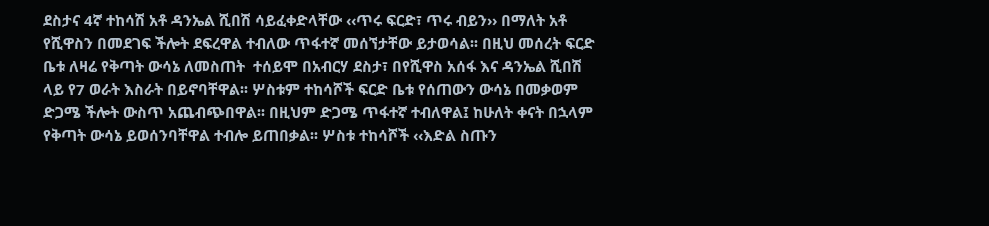ደስታና 4ኛ ተከሳሽ አቶ ዳንኤል ሺበሽ ሳይፈቀድላቸው ‹‹ጥሩ ፍርድ፣ ጥሩ ብይን›› በማለት አቶ የሺዋስን በመደገፍ ችሎት ደፍረዋል ተብለው ጥፋተኛ መሰኘታቸው ይታወሳል፡፡ በዚህ መሰረት ፍርድ ቤቱ ለዛሬ የቅጣት ውሳኔ ለመስጠት  ተሰይሞ በአብርሃ ደስታ፣ በየሺዋስ አሰፋ እና ዳንኤል ሺበሽ ላይ የ7 ወራት እስራት በይኖባቸዋል፡፡ ሦስቱም ተከሳሾች ፍርድ ቤቱ የሰጠውን ውሳኔ በመቃወም ድጋሜ ችሎት ውስጥ አጨብጭበዋል፡፡ በዚህም ድጋሜ ጥፋተኛ ተብለዋል፤ ከሁለት ቀናት በኋላም የቅጣት ውሳኔ ይወሰንባቸዋል ተብሎ ይጠበቃል፡፡ ሦስቱ ተከሳሾች ‹‹እድል ስጡን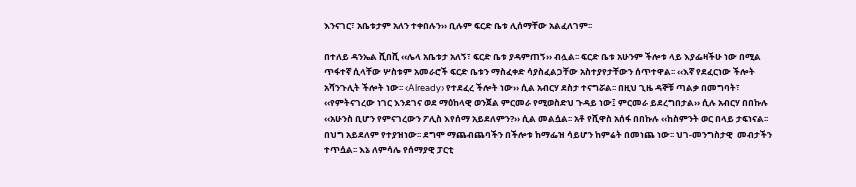እንናገር፣ አቤቱታም አለን ተቀበሉን›› ቢሉም ፍርድ ቤቱ ሊሰማቸው አልፈለገም፡፡

በተለይ ዳንኤል ሺበሺ ‹‹ሌላ አቤቱታ አለኝ፣ ፍርድ ቤቱ ያዳምጠኝ›› ብሏል፡፡ ፍርድ ቤቱ አሁንም ችሎቱ ላይ እያፌዛችሁ ነው በሚል ጥፋተኛ ሲላቸው ሦስቱም አመራሮች ፍርድ ቤቱን ማስፈቀድ ሳያስፈልጋቸው አስተያየታቸውን ሰጥተዋል፡፡ ‹‹እኛ የደፈርነው ችሎት አሻንጉሊት ችሎት ነው፡፡ ‹Already› የተደፈረ ችሎት ነው›› ሲል አብርሃ ደስታ ተናግሯል፡፡ በዚህ ጊዜ ዳኞቹ ጣልቃ በመግባት፣ ‹‹የምትናገረው ነገር እንደገና ወደ ማዕከላዊ ወንጀል ምርመራ የሚወስድህ ጉዳይ ነው፤ ምርመራ ይደረግበታል›› ሲሉ አብርሃ በበኩሉ ‹‹አሁንስ ቢሆን የምናገረውን ፖሊስ እየሰማ አይደለምን?›› ሲል መልሷል፡፡ አቶ የሺዋስ አሰፋ በበኩሉ ‹‹ከስምንት ወር በላይ ታፍነናል፡፡ በህግ አይደለም የተያዝነው፡፡ ደግሞ ማጨብጨባችን በችሎቱ ከማፌዝ ሳይሆን ከምሬት በመነጨ ነው፡፡ ህገ-መንግስታዊ  መብታችን ተጥሷል፡፡ እኔ ለምሳሌ የሰማያዊ ፓርቲ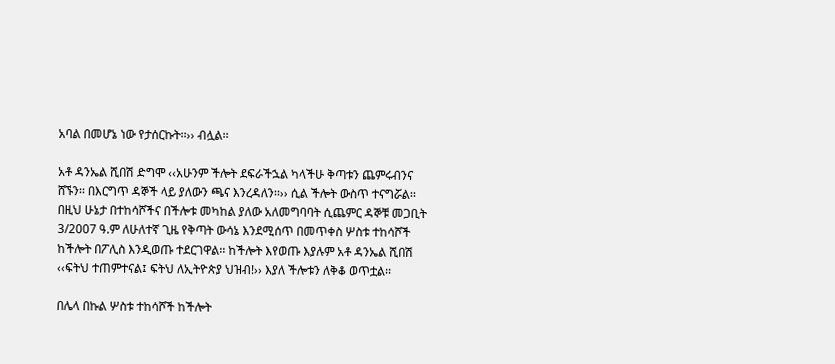አባል በመሆኔ ነው የታሰርኩት፡፡›› ብሏል፡፡

አቶ ዳንኤል ሺበሽ ድግሞ ‹‹አሁንም ችሎት ደፍራችኋል ካላችሁ ቅጣቱን ጨምሩብንና ሸኙን፡፡ በእርግጥ ዳኞች ላይ ያለውን ጫና እንረዳለን፡፡›› ሲል ችሎት ውስጥ ተናግሯል፡፡
በዚህ ሁኔታ በተከሳሾችና በችሎቱ መካከል ያለው አለመግባባት ሲጨምር ዳኞቹ መጋቢት 3/2007 ዓ.ም ለሁለተኛ ጊዜ የቅጣት ውሳኔ እንደሚሰጥ በመጥቀስ ሦስቱ ተከሳሾች ከችሎት በፖሊስ እንዲወጡ ተደርገዋል፡፡ ከችሎት እየወጡ እያሉም አቶ ዳንኤል ሺበሽ ‹‹ፍትህ ተጠምተናል፤ ፍትህ ለኢትዮጵያ ህዝብ!›› እያለ ችሎቱን ለቅቆ ወጥቷል፡፡

በሌላ በኩል ሦስቱ ተከሳሾች ከችሎት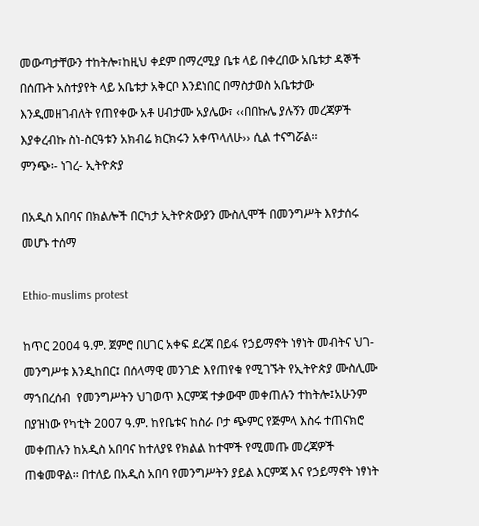መውጣታቸውን ተከትሎ፣ከዚህ ቀደም በማረሚያ ቤቱ ላይ በቀረበው አቤቱታ ዳኞች በሰጡት አስተያየት ላይ አቤቱታ አቅርቦ እንደነበር በማስታወስ አቤቱታው እንዲመዘገብለት የጠየቀው አቶ ሀብታሙ አያሌው፣ ‹‹በበኩሌ ያሉኝን መረጃዎች እያቀረብኩ ስነ-ስርዓቱን አክብሬ ክርክሩን አቀጥላለሁ›› ሲል ተናግሯል፡፡
ምንጭ፡- ነገረ- ኢትዮጵያ

በአዲስ አበባና በክልሎች በርካታ ኢትዮጵውያን ሙስሊሞች በመንግሥት እየታሰሩ መሆኑ ተሰማ

Ethio-muslims protest

ከጥር 2004 ዓ.ም. ጀምሮ በሀገር አቀፍ ደረጃ በይፋ የኃይማኖት ነፃነት መብትና ህገ-መንግሥቱ እንዲከበር፤ በሰላማዊ መንገድ እየጠየቁ የሚገኙት የኢትዮጵያ ሙስሊሙ ማኀበረሰብ  የመንግሥትን ህገወጥ እርምጃ ተቃውሞ መቀጠሉን ተከትሎ፤አሁንም በያዝነው የካቲት 2007 ዓ.ም. ከየቤቱና ከስራ ቦታ ጭምር የጅምላ እስሩ ተጠናክሮ መቀጠሉን ከአዲስ አበባና ከተለያዩ የክልል ከተሞች የሚመጡ መረጃዎች ጠቁመዋል፡፡ በተለይ በአዲስ አበባ የመንግሥትን ያይል እርምጃ እና የኃይማኖት ነፃነት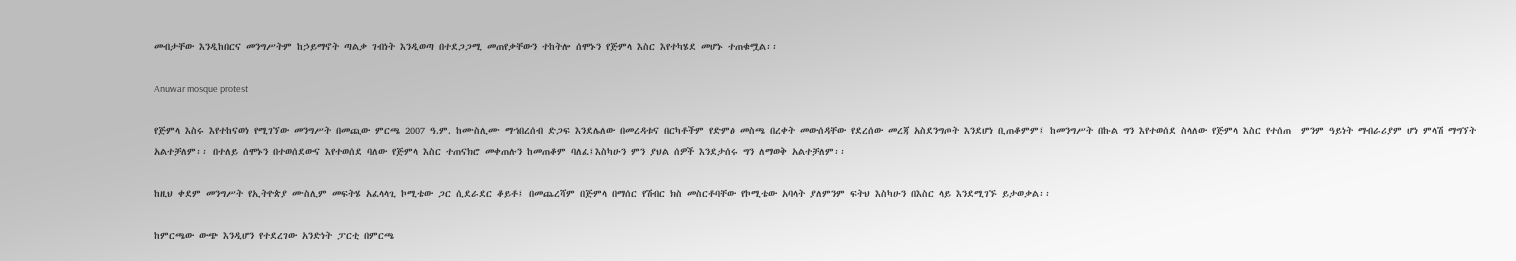መብታቸው እንዲከበርና መንግሥትም ከኃይማኖት ጣልቃ ገብነት እንዲወጣ በተደጋጋሚ መጠየቃቸውን ተከትሎ ሰሞኑን የጅምላ እስር እየተካሄደ መሆኑ ተጠቁሟል፡፡

Anuwar mosque protest

የጅምላ እስሩ እየተከናወነ የሚገኘው መንግሥት በመጪው ምርጫ 2007 ዓ.ም. ከሙስሊሙ ማኀበረሰብ ድጋፍ እንደሌለው በመረዳቱና በርካቶችም የድምፅ መስጫ በረቀት መውሰዳቸው የደረሰው መረጃ አስደንግጦት እንደሆነ ቢጠቆምም፤ ከመንግሥት በኩል ግን እየተወሰደ ስላለው የጅምላ እስር የተሰጠ  ምንም ዓይነት ማብራሪያም ሆነ ምላሽ ማግኘት አልተቻለም፡፡ በተለይ ሰሞኑን በተወሰደውና እየተወሰደ ባለው የጅምላ እስር ተጠናክሮ መቀጠሉን ከመጠቆም ባለፈ፤እስካሁን ምን ያህል ሰዎች እንደታሰሩ ግን ለማወቅ አልተቻለም፡፡

ከዚህ ቀደም መንግሥት የኢትዮጵያ ሙስሊም መፍትሄ አፈላላጊ ኮሚቴው ጋር ሲደራደር ቆይቶ፤ በመጨረሻም በጅምላ በማሰር የሽብር ክስ መስርቶባቸው የኮሚቴው አባላት ያለምንም ፍትህ እስካሁን በእስር ላይ እንደሚገኙ ይታወቃል፡፡

ከምርጫው ውጭ እንዲሆን የተደረገው አንድነት ፓርቲ በምርጫ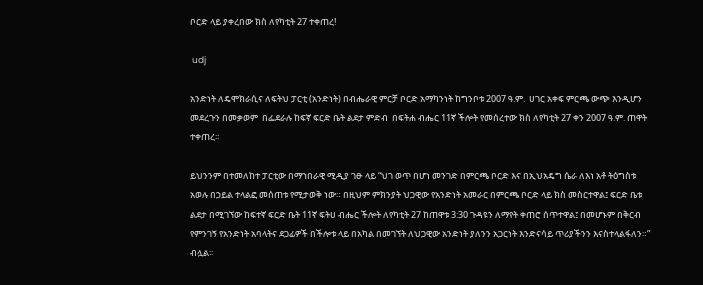ቦርድ ላይ ያቀረበው ክስ ለየካቲት 27 ተቀጠረ!

 udj

አንድነት ለዴሞክራሲና ለፍትህ ፓርቲ (አንድነት) በብሔራዊ ምርቻ ቦርድ አማካንነት ከግንቦቱ 2007 ዓ.ም.  ሀገር አቀፍ ምርጫ ውጭ እንዲሆን መደረጉን በመቃወም  በፌደራሉ ከፍኛ ፍርድ ቤት ልደታ ምድብ  በፍትሐ ብሔር 11ኛ ችሎት የመሰረተው ክስ ለየካቲት 27 ቀን 2007 ዓ.ም. ጠዋት ተቀጠረ፡፡

ይህንንም በተመለከተ ፓርቲው በማኀበራዊ ሚዲያ ገፁ ላይ “ህገ ወጥ በሆነ መንገድ በምርጫ ቦርድ እና በኢህአዴግ ሴራ ለእነ አቶ ትዕግስቱ አወሉ በኃይል ተላልፎ መሰጠቱ የሚታወቅ ነው። በዚህም ምክንያት ህጋዊው የአንድነት አመራር በምርጫ ቦርድ ላይ ክስ መስርተዋል፤ ፍርድ ቤቱ ልደታ በሚገኘው ከፍተኛ ፍርድ ቤት 11ኛ ፍትሀ ብሔር ችሎት ለየካቲት 27 ከጠዋቱ 3:30 ጉዳዩን ለማየት ቀጠሮ ሰጥተዋል፤ በመሆኑም በቅርብ የምንገኝ የአንድነት አባላትና ደጋፊዎች በችሎቱ ላይ በአካል በመገኘት ለህጋዊው አንድነት ያለንን አጋርነት እንድናሳይ ጥሪያችንን እናስተላልፋለን።” ብሏል፡፡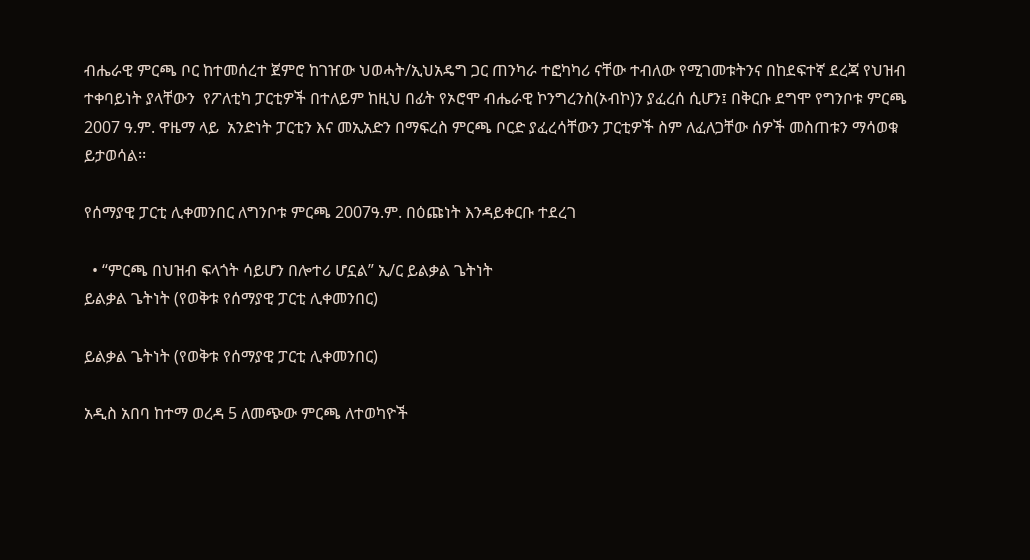ብሔራዊ ምርጫ ቦር ከተመሰረተ ጀምሮ ከገዠው ህወሓት/ኢህአዴግ ጋር ጠንካራ ተፎካካሪ ናቸው ተብለው የሚገመቱትንና በከደፍተኛ ደረጃ የህዝብ ተቀባይነት ያላቸውን  የፖለቲካ ፓርቲዎች በተለይም ከዚህ በፊት የኦሮሞ ብሔራዊ ኮንግረንስ(ኦብኮ)ን ያፈረሰ ሲሆን፤ በቅርቡ ደግሞ የግንቦቱ ምርጫ 2007 ዓ.ም. ዋዜማ ላይ  አንድነት ፓርቲን እና መኢአድን በማፍረስ ምርጫ ቦርድ ያፈረሳቸውን ፓርቲዎች ስም ለፈለጋቸው ሰዎች መስጠቱን ማሳወቁ ይታወሳል፡፡

የሰማያዊ ፓርቲ ሊቀመንበር ለግንቦቱ ምርጫ 2007ዓ.ም. በዕጩነት እንዳይቀርቡ ተደረገ

  • “ምርጫ በህዝብ ፍላጎት ሳይሆን በሎተሪ ሆኗል” ኢ/ር ይልቃል ጌትነት
ይልቃል ጌትነት (የወቅቱ የሰማያዊ ፓርቲ ሊቀመንበር)

ይልቃል ጌትነት (የወቅቱ የሰማያዊ ፓርቲ ሊቀመንበር)

አዲስ አበባ ከተማ ወረዳ 5 ለመጭው ምርጫ ለተወካዮች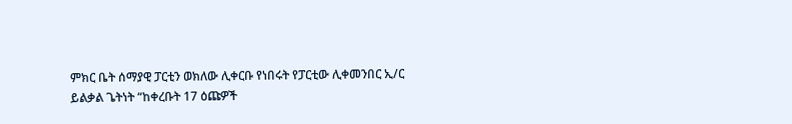ምክር ቤት ሰማያዊ ፓርቲን ወክለው ሊቀርቡ የነበሩት የፓርቲው ሊቀመንበር ኢ/ር ይልቃል ጌትነት “ከቀረቡት 17 ዕጩዎች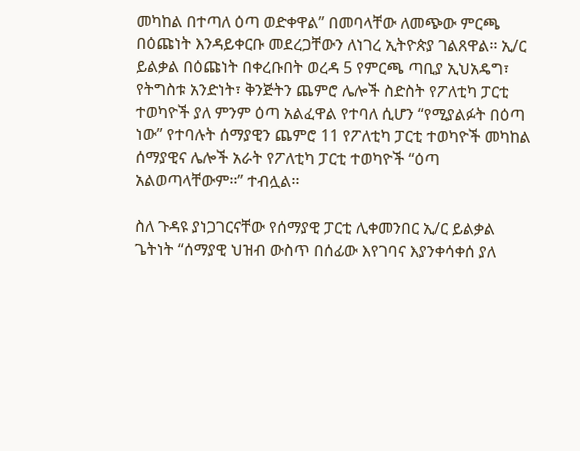መካከል በተጣለ ዕጣ ወድቀዋል” በመባላቸው ለመጭው ምርጫ በዕጩነት እንዳይቀርቡ መደረጋቸውን ለነገረ ኢትዮጵያ ገልጸዋል፡፡ ኢ/ር ይልቃል በዕጩነት በቀረቡበት ወረዳ 5 የምርጫ ጣቢያ ኢህአዴግ፣ የትግስቱ አንድነት፣ ቅንጅትን ጨምሮ ሌሎች ስድስት የፖለቲካ ፓርቲ ተወካዮች ያለ ምንም ዕጣ አልፈዋል የተባለ ሲሆን “የሚያልፉት በዕጣ ነው” የተባሉት ሰማያዊን ጨምሮ 11 የፖለቲካ ፓርቲ ተወካዮች መካከል ሰማያዊና ሌሎች አራት የፖለቲካ ፓርቲ ተወካዮች “ዕጣ አልወጣላቸውም፡፡” ተብሏል፡፡

ስለ ጉዳዩ ያነጋገርናቸው የሰማያዊ ፓርቲ ሊቀመንበር ኢ/ር ይልቃል ጌትነት “ሰማያዊ ህዝብ ውስጥ በሰፊው እየገባና እያንቀሳቀሰ ያለ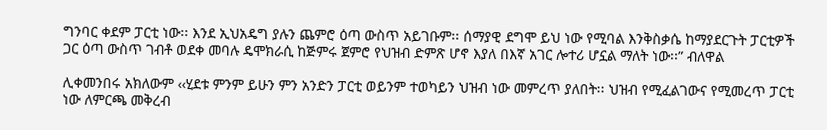ግንባር ቀደም ፓርቲ ነው፡፡ እንደ ኢህአዴግ ያሉን ጨምሮ ዕጣ ውስጥ አይገቡም፡፡ ሰማያዊ ደግሞ ይህ ነው የሚባል እንቅስቃሴ ከማያደርጉት ፓርቲዎች ጋር ዕጣ ውስጥ ገብቶ ወደቀ መባሉ ዴሞክራሲ ከጅምሩ ጀምሮ የህዝብ ድምጽ ሆኖ እያለ በእኛ አገር ሎተሪ ሆኗል ማለት ነው፡፡” ብለዋል

ሊቀመንበሩ አክለውም ‹‹ሂደቱ ምንም ይሁን ምን አንድን ፓርቲ ወይንም ተወካይን ህዝብ ነው መምረጥ ያለበት፡፡ ህዝብ የሚፈልገውና የሚመረጥ ፓርቲ ነው ለምርጫ መቅረብ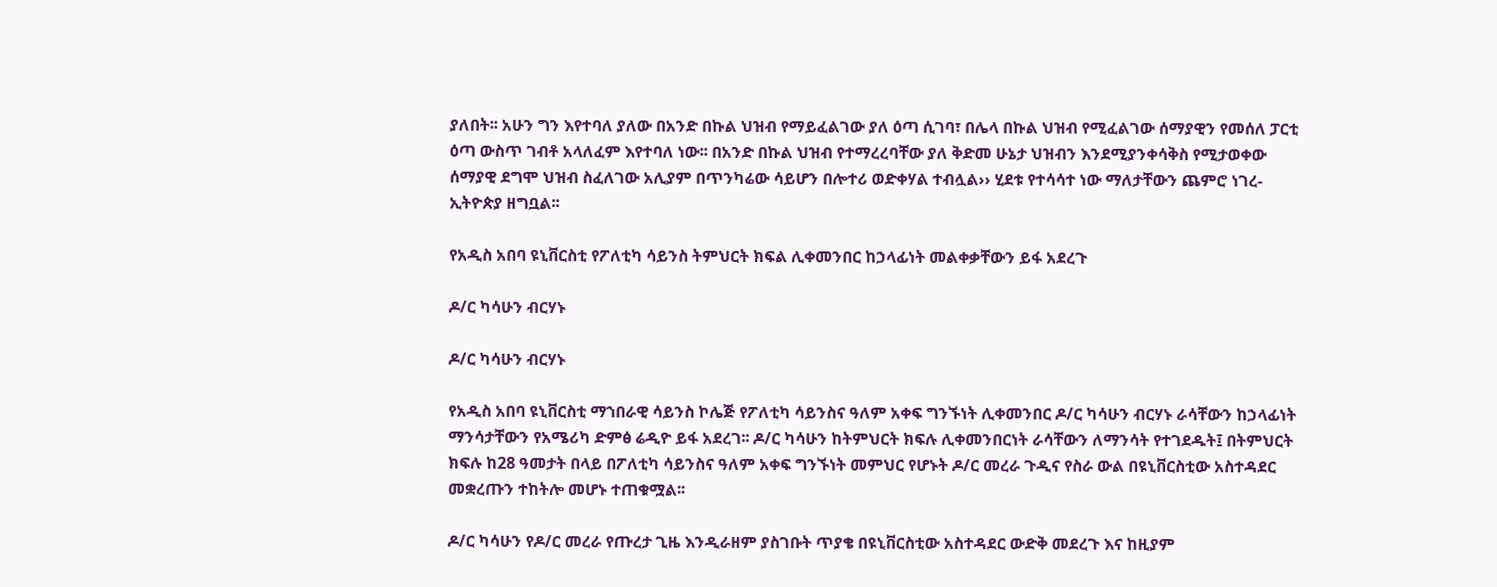ያለበት፡፡ አሁን ግን እየተባለ ያለው በአንድ በኩል ህዝብ የማይፈልገው ያለ ዕጣ ሲገባ፣ በሌላ በኩል ህዝብ የሚፈልገው ሰማያዊን የመሰለ ፓርቲ ዕጣ ውስጥ ገብቶ አላለፈም እየተባለ ነው፡፡ በአንድ በኩል ህዝብ የተማረረባቸው ያለ ቅድመ ሁኔታ ህዝብን እንደሚያንቀሳቅስ የሚታወቀው ሰማያዊ ደግሞ ህዝብ ስፈለገው አሊያም በጥንካሬው ሳይሆን በሎተሪ ወድቀሃል ተብሏል›› ሂደቱ የተሳሳተ ነው ማለታቸውን ጨምሮ ነገረ-ኢትዮጵያ ዘግቧል፡፡

የአዲስ አበባ ዩኒቨርስቲ የፖለቲካ ሳይንስ ትምህርት ክፍል ሊቀመንበር ከኃላፊነት መልቀቃቸውን ይፋ አደረጉ

ዶ/ር ካሳሁን ብርሃኑ

ዶ/ር ካሳሁን ብርሃኑ

የአዲስ አበባ ዩኒቨርስቲ ማኀበራዊ ሳይንስ ኮሌጅ የፖለቲካ ሳይንስና ዓለም አቀፍ ግንኙነት ሊቀመንበር ዶ/ር ካሳሁን ብርሃኑ ራሳቸውን ከኃላፊነት ማንሳታቸውን የአሜሪካ ድምፅ ሬዲዮ ይፋ አደረገ፡፡ ዶ/ር ካሳሁን ከትምህርት ክፍሉ ሊቀመንበርነት ራሳቸውን ለማንሳት የተገደዱት፤ በትምህርት ክፍሉ ከ28 ዓመታት በላይ በፖለቲካ ሳይንስና ዓለም አቀፍ ግንኙነት መምህር የሆኑት ዶ/ር መረራ ጉዲና የስራ ውል በዩኒቨርስቲው አስተዳደር መቋረጡን ተከትሎ መሆኑ ተጠቁሟል፡፡

ዶ/ር ካሳሁን የዶ/ር መረራ የጡረታ ጊዜ እንዲራዘም ያስገቡት ጥያቄ በዩኒቨርስቲው አስተዳደር ውድቅ መደረጉ እና ከዚያም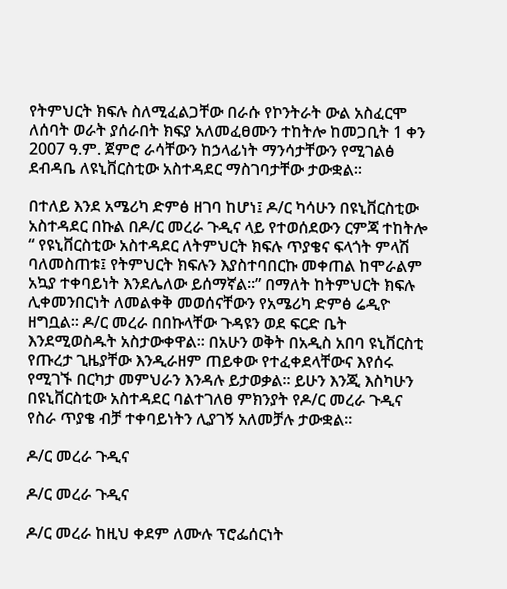የትምህርት ክፍሉ ስለሚፈልጋቸው በራሱ የኮንትራት ውል አስፈርሞ ለሰባት ወራት ያሰራበት ክፍያ አለመፈፀሙን ተከትሎ ከመጋቢት 1 ቀን 2007 ዓ.ም. ጀምሮ ራሳቸውን ከኃላፊነት ማንሳታቸውን የሚገልፅ ደብዳቤ ለዩኒቨርስቲው አስተዳደር ማስገባታቸው ታውቋል፡፡

በተለይ እንደ አሜሪካ ድምፅ ዘገባ ከሆነ፤ ዶ/ር ካሳሁን በዩኒቨርስቲው አስተዳደር በኩል በዶ/ር መረራ ጉዲና ላይ የተወሰደውን ርምጃ ተከትሎ “ የዩኒቨርስቲው አስተዳደር ለትምህርት ክፍሉ ጥያቄና ፍላጎት ምላሽ ባለመስጠቱ፤ የትምህርት ክፍሉን እያስተባበርኩ መቀጠል ከሞራልም አኳያ ተቀባይነት እንደሌለው ይሰማኛል፡፡” በማለት ከትምህርት ክፍሉ ሊቀመንበርነት ለመልቀቅ መወሰናቸውን የአሜሪካ ድምፅ ሬዲዮ ዘግቧል፡፡ ዶ/ር መረራ በበኩላቸው ጉዳዩን ወደ ፍርድ ቤት እንደሚወስዱት አስታውቀዋል፡፡ በአሁን ወቅት በአዲስ አበባ ዩኒቨርስቲ የጡረታ ጊዜያቸው እንዲራዘም ጠይቀው የተፈቀደላቸውና እየሰሩ የሚገኙ በርካታ መምህራን እንዳሉ ይታወቃል፡፡ ይሁን እንጂ እስካሁን በዩኒቨርስቲው አስተዳደር ባልተገለፀ ምክንያት የዶ/ር መረራ ጉዲና የስራ ጥያቄ ብቻ ተቀባይነትን ሊያገኝ አለመቻሉ ታውቋል፡፡

ዶ/ር መረራ ጉዲና

ዶ/ር መረራ ጉዲና

ዶ/ር መረራ ከዚህ ቀደም ለሙሉ ፕሮፌሰርነት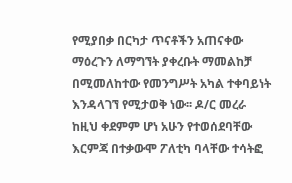የሚያበቃ በርካታ ጥናቶችን አጠናቀው ማዕረጉን ለማግኘት ያቀረቡት ማመልከቻ በሚመለከተው የመንግሥት አካል ተቀባይነት እንዳላገኘ የሚታወቅ ነው፡፡ ዶ/ር መረራ ከዚህ ቀደምም ሆነ አሁን የተወሰደባቸው እርምጃ በተቃውሞ ፖለቲካ ባላቸው ተሳትፎ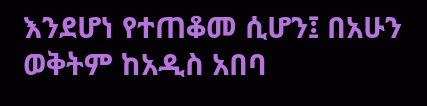እንደሆነ የተጠቆመ ሲሆን፤ በአሁን ወቅትም ከአዲስ አበባ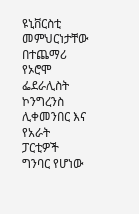ዩኒቨርስቲ መምህርነታቸው በተጨማሪ የኦሮሞ ፌደራሊስት ኮንግረንስ ሊቀመንበር እና የአራት ፓርቲዎች ግንባር የሆነው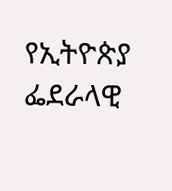የኢትዮጵያ ፌደራላዊ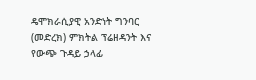ዴሞክራሲያዊ አንድነት ግንባር (መድረክ) ምክትል ፕሬዘዳንት እና የውጭ ጉዳይ ኃላፊ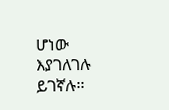ሆነው እያገለገሉ ይገኛሉ፡፡